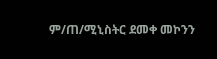ም/ጠ/ሚኒስትር ደመቀ መኮንን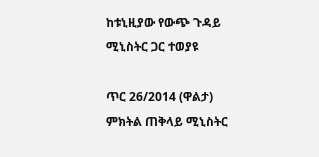ከቱኒዚያው የውጭ ጉዳይ ሚኒስትር ጋር ተወያዩ

ጥር 26/2014 (ዋልታ) ምክትል ጠቅላይ ሚኒስትር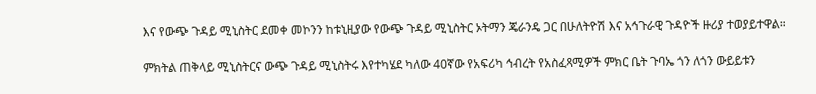እና የውጭ ጉዳይ ሚኒስትር ደመቀ መኮንን ከቱኒዚያው የውጭ ጉዳይ ሚኒስትር ኦትማን ጄራንዴ ጋር በሁለትዮሽ እና አኅጉራዊ ጉዳዮች ዙሪያ ተወያይተዋል።

ምክትል ጠቅላይ ሚኒስትርና ውጭ ጉዳይ ሚኒስትሩ እየተካሄደ ካለው 40ኛው የአፍሪካ ኅብረት የአስፈጻሚዎች ምክር ቤት ጉባኤ ጎን ለጎን ውይይቱን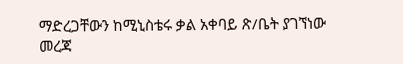ማድረጋቸውን ከሚኒስቴሩ ቃል አቀባይ ጽ/ቤት ያገኘነው መረጃ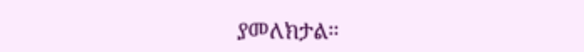ያመለክታል።